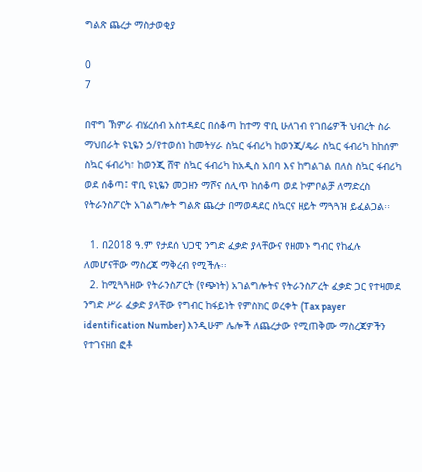ግልጽ ጨረታ ማስታወቂያ

0
7

በዋግ ኽምራ ብሄረሰብ አስተዳደር በሰቆጣ ከተማ ዋቢ ሁለገብ የገበሬዎች ህብረት ስራ ማህበራት ዩኒዬን ኃ/የተወሰነ ከመትሃራ ስኳር ፋብሪካ ከወንጂ/ዴራ ስኳር ፋብሪካ ከከሰም ስኳር ፋብሪካ፣ ከወንጂ ሸዋ ስኳር ፋብሪካ ከአዲስ አበባ እና ከግልገል በለስ ስኳር ፋብሪካ ወደ ሰቆጣ፤ ዋቢ ዩኒዬን መጋዘን ማሾና ሰሊጥ ከሰቆጣ ወደ ኮምቦልቻ ለማድረስ የትራንስፖርት አገልግሎት ግልጽ ጨረታ በማወዳደር ስኳርና ዘይት ማጓጓዝ ይፈልጋል፡፡

  1. በ2018 ዓ.ም የታደሰ ህጋዊ ንግድ ፈቃድ ያላቸውና የዘመኑ ግብር የከፈሉ ለመሆናቸው ማስረጃ ማቅረብ የሚችሉ፡፡
  2. ከሚጓጓዘው የትራንስፖርት (የጭነት) አገልግሎትና የትራንስፖረት ፈቃድ ጋር የተዛመደ ንግድ ሥራ ፈቃድ ያላቸው የግብር ከፋይነት የምስክር ወረቀት (Tax payer identification Number) እንዲሁም ሌሎች ለጨረታው የሚጠቅሙ ማስረጃዎችን የተገናዘበ ፎቶ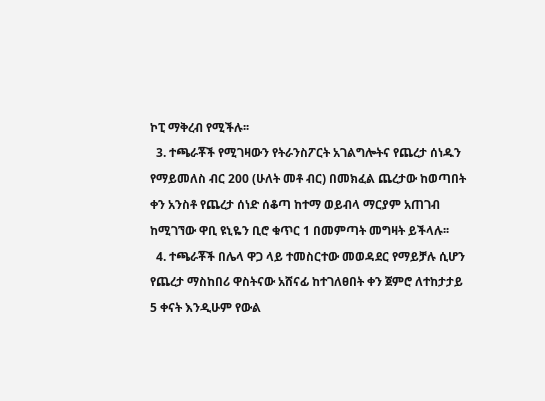ኮፒ ማቅረብ የሚችሉ፡፡
  3. ተጫራቾች የሚገዛውን የትራንስፖርት አገልግሎትና የጨረታ ሰነዱን የማይመለስ ብር 200 (ሁለት መቶ ብር) በመክፈል ጨረታው ከወጣበት ቀን አንስቶ የጨረታ ሰነድ ሰቆጣ ከተማ ወይብላ ማርያም አጠገብ ከሚገኘው ዋቢ ዩኒዬን ቢሮ ቁጥር 1 በመምጣት መግዛት ይችላሉ፡፡
  4. ተጫራቾች በሌላ ዋጋ ላይ ተመስርተው መወዳደር የማይቻሉ ሲሆን የጨረታ ማስከበሪ ዋስትናው አሸናፊ ከተገለፀበት ቀን ጀምሮ ለተከታታይ 5 ቀናት እንዲሁም የውል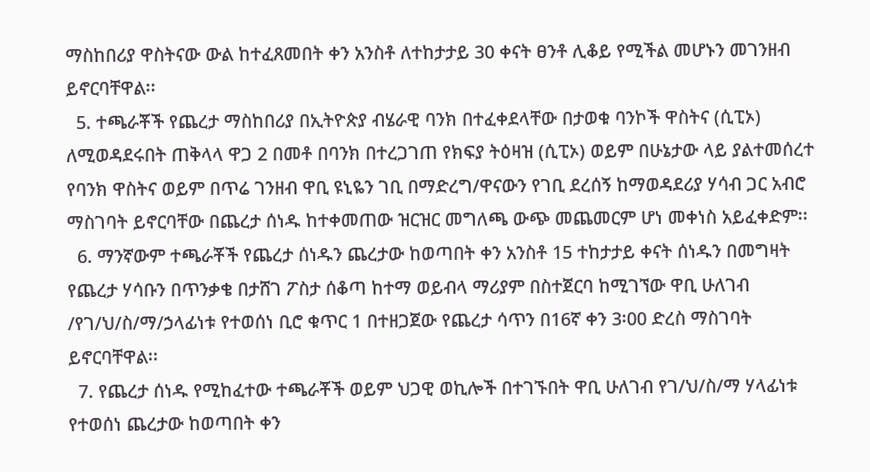ማስከበሪያ ዋስትናው ውል ከተፈጸመበት ቀን አንስቶ ለተከታታይ 30 ቀናት ፀንቶ ሊቆይ የሚችል መሆኑን መገንዘብ ይኖርባቸዋል፡፡
  5. ተጫራቾች የጨረታ ማስከበሪያ በኢትዮጵያ ብሄራዊ ባንክ በተፈቀደላቸው በታወቁ ባንኮች ዋስትና (ሲፒኦ) ለሚወዳደሩበት ጠቅላላ ዋጋ 2 በመቶ በባንክ በተረጋገጠ የክፍያ ትዕዛዝ (ሲፒኦ) ወይም በሁኔታው ላይ ያልተመሰረተ የባንክ ዋስትና ወይም በጥሬ ገንዘብ ዋቢ ዩኒዬን ገቢ በማድረግ/ዋናውን የገቢ ደረሰኝ ከማወዳደሪያ ሃሳብ ጋር አብሮ ማስገባት ይኖርባቸው በጨረታ ሰነዱ ከተቀመጠው ዝርዝር መግለጫ ውጭ መጨመርም ሆነ መቀነስ አይፈቀድም፡፡
  6. ማንኛውም ተጫራቾች የጨረታ ሰነዱን ጨረታው ከወጣበት ቀን አንስቶ 15 ተከታታይ ቀናት ሰነዱን በመግዛት የጨረታ ሃሳቡን በጥንቃቄ በታሸገ ፖስታ ሰቆጣ ከተማ ወይብላ ማሪያም በስተጀርባ ከሚገኘው ዋቢ ሁለገብ /የገ/ህ/ስ/ማ/ኃላፊነቱ የተወሰነ ቢሮ ቁጥር 1 በተዘጋጀው የጨረታ ሳጥን በ16ኛ ቀን 3፡00 ድረስ ማስገባት ይኖርባቸዋል፡፡
  7. የጨረታ ሰነዱ የሚከፈተው ተጫራቾች ወይም ህጋዊ ወኪሎች በተገኙበት ዋቢ ሁለገብ የገ/ህ/ስ/ማ ሃላፊነቱ የተወሰነ ጨረታው ከወጣበት ቀን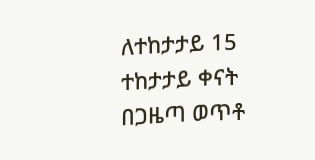ለተከታታይ 15 ተከታታይ ቀናት በጋዜጣ ወጥቶ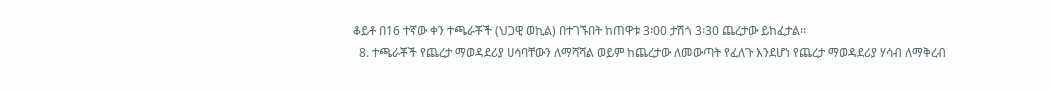ቆይቶ በ16 ተኛው ቀን ተጫራቾች (ህጋዊ ወኪል) በተገኙበት ከጠዋቱ 3፡00 ታሽጎ 3፡30 ጨረታው ይከፈታል፡፡
  8. ተጫራቾች የጨረታ ማወዳደሪያ ሀሳባቸውን ለማሻሻል ወይም ከጨረታው ለመውጣት የፈለጉ እንደሆነ የጨረታ ማወዳደሪያ ሃሳብ ለማቅረብ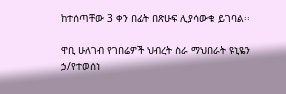ከተሰጣቸው 3 ቀን በፊት በጽሁፍ ሊያሳውቁ ይገባል፡፡

ዋቢ ሁለገብ የገበሬዎች ህብረት ስራ ማህበራት ዩኒዬን ኃ/የተወሰነ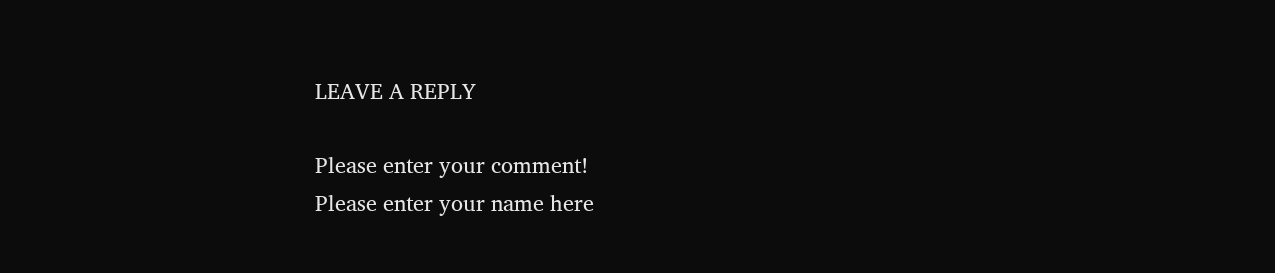LEAVE A REPLY

Please enter your comment!
Please enter your name here